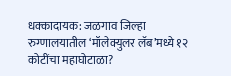धक्कादायक: जळगाव जिल्हा रुग्णालयातील ‘मॉलेक्युलर लॅब’मध्ये १२ कोटींचा महाघोटाळा?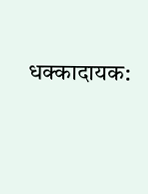धक्कादायक: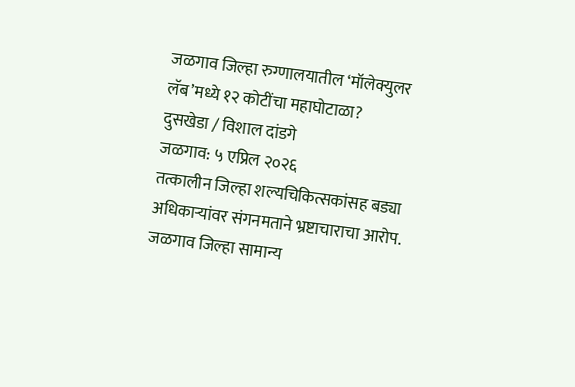जळगाव जिल्हा रुग्णालयातील ‘मॉलेक्युलर लॅब’मध्ये १२ कोटींचा महाघोटाळा?
दुसखेडा / विशाल दांडगे
जळगाव: ५ एप्रिल २०२६
तत्कालीन जिल्हा शल्यचिकित्सकांसह बड्या अधिकाऱ्यांवर संगनमताने भ्रष्टाचाराचा आरोप.
जळगाव जिल्हा सामान्य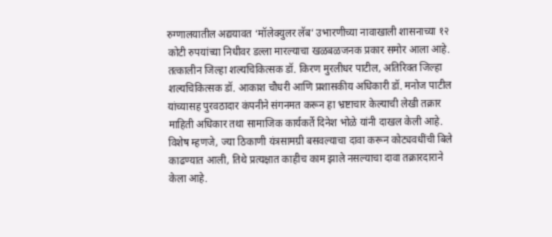रुग्णालयातील अद्ययावत ‘मॉलेक्युलर लॅब’ उभारणीच्या नावाखाली शासनाच्या १२ कोटी रुपयांच्या निधीवर डल्ला मारल्याचा खळबळजनक प्रकार समोर आला आहे. तत्कालीन जिल्हा शल्यचिकित्सक डॉ. किरण मुरलीधर पाटील, अतिरिक्त जिल्हा शल्यचिकित्सक डॉ. आकाश चौधरी आणि प्रशासकीय अधिकारी डॉ. मनोज पाटील यांच्यासह पुरवठादार कंपनीने संगनमत करून हा भ्रष्टाचार केल्याची लेखी तक्रार माहिती अधिकार तथा सामाजिक कार्यकर्ते दिनेश भोळे यांनी दाखल केली आहे. विशेष म्हणजे, ज्या ठिकाणी यंत्रसामग्री बसवल्याचा दावा करून कोट्यवधींची बिले काढण्यात आली, तिथे प्रत्यक्षात काहीच काम झाले नसल्याचा दावा तक्रारदाराने केला आहे.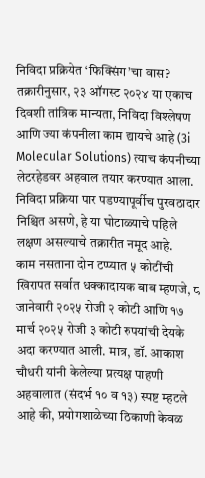निविदा प्रक्रियेत ‘फिक्सिंग’चा वास? तक्रारीनुसार, २३ ऑगस्ट २०२४ या एकाच दिवशी तांत्रिक मान्यता, निविदा विश्लेषण आणि ज्या कंपनीला काम द्यायचे आहे (3i Molecular Solutions) त्याच कंपनीच्या लेटरहेडवर अहवाल तयार करण्यात आला. निविदा प्रक्रिया पार पडण्यापूर्वीच पुरवठादार निश्चित असणे, हे या घोटाळ्याचे पहिले लक्षण असल्याचे तक्रारीत नमूद आहे.
काम नसताना दोन टप्प्यात ५ कोटींची खिरापत सर्वात धक्कादायक बाब म्हणजे, ८ जानेवारी २०२५ रोजी २ कोटी आणि १७ मार्च २०२५ रोजी ३ कोटी रुपयांची देयके अदा करण्यात आली. मात्र, डॉ. आकाश चौधरी यांनी केलेल्या प्रत्यक्ष पाहणी अहवालात (संदर्भ १० व १३) स्पष्ट म्हटले आहे की, प्रयोगशाळेच्या ठिकाणी केवळ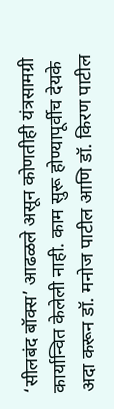‘सीलबंद बॉक्स’ आढळले असून कोणतीही यंत्रसामग्री कार्यान्वित केलेली नाही. काम सुरू होण्यापूर्वीच देयके अदा करून डॉ. मनोज पाटील आणि डॉ. किरण पाटील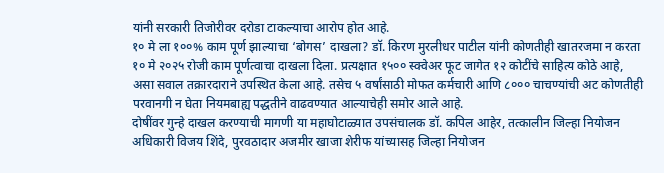यांनी सरकारी तिजोरीवर दरोडा टाकल्याचा आरोप होत आहे.
१० मे ला १००% काम पूर्ण झाल्याचा ‘बोगस’ दाखला? डॉ. किरण मुरलीधर पाटील यांनी कोणतीही खातरजमा न करता १० मे २०२५ रोजी काम पूर्णत्वाचा दाखला दिला. प्रत्यक्षात १५०० स्क्वेअर फूट जागेत १२ कोटींचे साहित्य कोठे आहे, असा सवाल तक्रारदाराने उपस्थित केला आहे. तसेच ५ वर्षांसाठी मोफत कर्मचारी आणि ८००० चाचण्यांची अट कोणतीही परवानगी न घेता नियमबाह्य पद्धतीने वाढवण्यात आल्याचेही समोर आले आहे.
दोषींवर गुन्हे दाखल करण्याची मागणी या महाघोटाळ्यात उपसंचालक डॉ. कपिल आहेर, तत्कालीन जिल्हा नियोजन अधिकारी विजय शिंदे, पुरवठादार अजमीर खाजा शेरीफ यांच्यासह जिल्हा नियोजन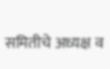समितीचे अध्यक्ष व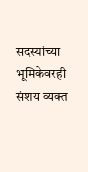सदस्यांच्या भूमिकेवरही संशय व्यक्त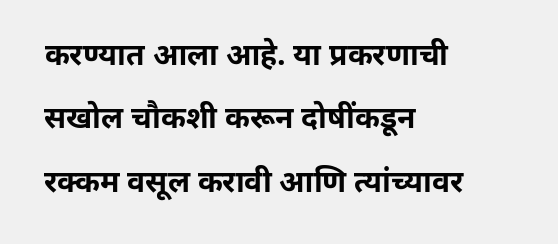करण्यात आला आहे. या प्रकरणाची सखोल चौकशी करून दोषींकडून रक्कम वसूल करावी आणि त्यांच्यावर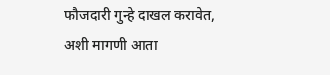फौजदारी गुन्हे दाखल करावेत, अशी मागणी आता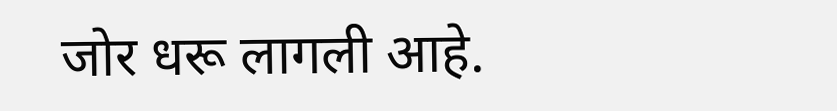जोर धरू लागली आहे.